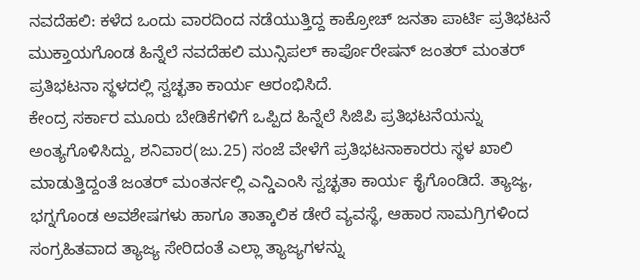ನವದೆಹಲಿ: ಕಳೆದ ಒಂದು ವಾರದಿಂದ ನಡೆಯುತ್ತಿದ್ದ ಕಾಕ್ರೋಚ್ ಜನತಾ ಪಾರ್ಟಿ ಪ್ರತಿಭಟನೆ ಮುಕ್ತಾಯಗೊಂಡ ಹಿನ್ನೆಲೆ ನವದೆಹಲಿ ಮುನ್ಸಿಪಲ್ ಕಾರ್ಪೊರೇಷನ್ ಜಂತರ್ ಮಂತರ್ ಪ್ರತಿಭಟನಾ ಸ್ಥಳದಲ್ಲಿ ಸ್ವಚ್ಛತಾ ಕಾರ್ಯ ಆರಂಭಿಸಿದೆ.
ಕೇಂದ್ರ ಸರ್ಕಾರ ಮೂರು ಬೇಡಿಕೆಗಳಿಗೆ ಒಪ್ಪಿದ ಹಿನ್ನೆಲೆ ಸಿಜಿಪಿ ಪ್ರತಿಭಟನೆಯನ್ನು ಅಂತ್ಯಗೊಳಿಸಿದ್ದು, ಶನಿವಾರ(ಜು.25) ಸಂಜೆ ವೇಳೆಗೆ ಪ್ರತಿಭಟನಾಕಾರರು ಸ್ಥಳ ಖಾಲಿ ಮಾಡುತ್ತಿದ್ದಂತೆ ಜಂತರ್ ಮಂತರ್ನಲ್ಲಿ ಎನ್ಡಿಎಂಸಿ ಸ್ವಚ್ಛತಾ ಕಾರ್ಯ ಕೈಗೊಂಡಿದೆ. ತ್ಯಾಜ್ಯ, ಭಗ್ನಗೊಂಡ ಅವಶೇಷಗಳು ಹಾಗೂ ತಾತ್ಕಾಲಿಕ ಡೇರೆ ವ್ಯವಸ್ಥೆ, ಆಹಾರ ಸಾಮಗ್ರಿಗಳಿಂದ ಸಂಗ್ರಹಿತವಾದ ತ್ಯಾಜ್ಯ ಸೇರಿದಂತೆ ಎಲ್ಲಾ ತ್ಯಾಜ್ಯಗಳನ್ನು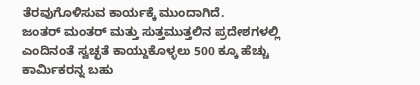ತೆರವುಗೊಳಿಸುವ ಕಾರ್ಯಕ್ಕೆ ಮುಂದಾಗಿದೆ.
ಜಂತರ್ ಮಂತರ್ ಮತ್ತು ಸುತ್ತಮುತ್ತಲಿನ ಪ್ರದೇಶಗಳಲ್ಲಿ ಎಂದಿನಂತೆ ಸ್ವಚ್ಛತೆ ಕಾಯ್ದುಕೊಳ್ಳಲು 500 ಕ್ಕೂ ಹೆಚ್ಚು ಕಾರ್ಮಿಕರನ್ನ ಬಹು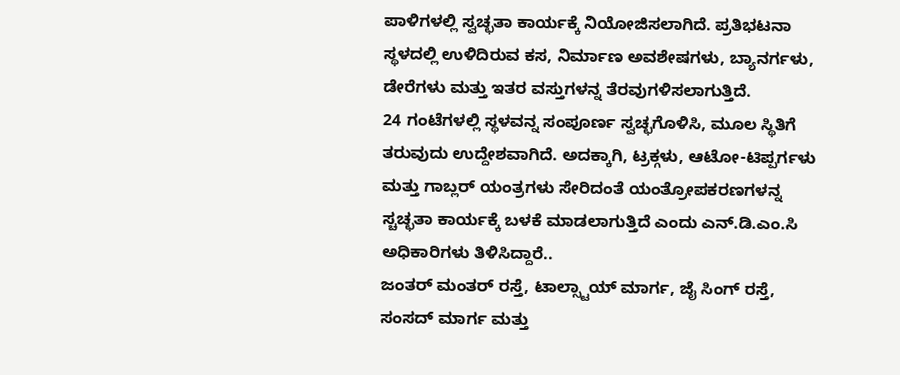ಪಾಳಿಗಳಲ್ಲಿ ಸ್ವಚ್ಛತಾ ಕಾರ್ಯಕ್ಕೆ ನಿಯೋಜಿಸಲಾಗಿದೆ. ಪ್ರತಿಭಟನಾ ಸ್ಥಳದಲ್ಲಿ ಉಳಿದಿರುವ ಕಸ, ನಿರ್ಮಾಣ ಅವಶೇಷಗಳು, ಬ್ಯಾನರ್ಗಳು, ಡೇರೆಗಳು ಮತ್ತು ಇತರ ವಸ್ತುಗಳನ್ನ ತೆರವುಗಳಿಸಲಾಗುತ್ತಿದೆ.
24 ಗಂಟೆಗಳಲ್ಲಿ ಸ್ಥಳವನ್ನ ಸಂಪೂರ್ಣ ಸ್ವಚ್ಛಗೊಳಿಸಿ, ಮೂಲ ಸ್ಥಿತಿಗೆ ತರುವುದು ಉದ್ದೇಶವಾಗಿದೆ. ಅದಕ್ಕಾಗಿ, ಟ್ರಕ್ಗಳು, ಆಟೋ-ಟಿಪ್ಪರ್ಗಳು ಮತ್ತು ಗಾಬ್ಲರ್ ಯಂತ್ರಗಳು ಸೇರಿದಂತೆ ಯಂತ್ರೋಪಕರಣಗಳನ್ನ ಸ್ಚಚ್ಛತಾ ಕಾರ್ಯಕ್ಕೆ ಬಳಕೆ ಮಾಡಲಾಗುತ್ತಿದೆ ಎಂದು ಎನ್.ಡಿ.ಎಂ.ಸಿ ಅಧಿಕಾರಿಗಳು ತಿಳಿಸಿದ್ದಾರೆ..
ಜಂತರ್ ಮಂತರ್ ರಸ್ತೆ, ಟಾಲ್ಸ್ಟಾಯ್ ಮಾರ್ಗ, ಜೈ ಸಿಂಗ್ ರಸ್ತೆ, ಸಂಸದ್ ಮಾರ್ಗ ಮತ್ತು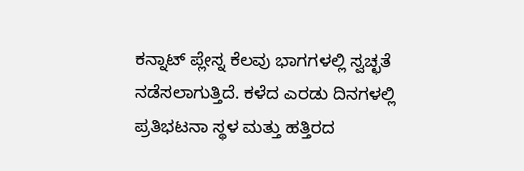ಕನ್ನಾಟ್ ಪ್ಲೇಸ್ನ ಕೆಲವು ಭಾಗಗಳಲ್ಲಿ ಸ್ವಚ್ಛತೆ ನಡೆಸಲಾಗುತ್ತಿದೆ. ಕಳೆದ ಎರಡು ದಿನಗಳಲ್ಲಿ ಪ್ರತಿಭಟನಾ ಸ್ಥಳ ಮತ್ತು ಹತ್ತಿರದ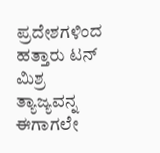ಪ್ರದೇಶಗಳಿಂದ ಹತ್ತಾರು ಟನ್ ಮಿಶ್ರ ತ್ಯಾಜ್ಯವನ್ನ ಈಗಾಗಲೇ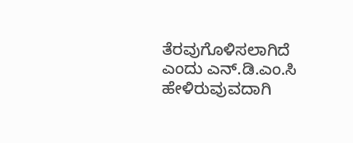ತೆರವುಗೊಳಿಸಲಾಗಿದೆ ಎಂದು ಎನ್.ಡಿ.ಎಂ.ಸಿ ಹೇಳಿರುವುವದಾಗಿ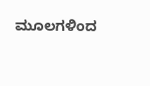ಮೂಲಗಳಿಂದ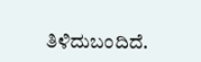ತಿಳಿದುಬಂದಿದೆ.